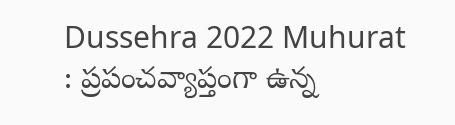Dussehra 2022 Muhurat : ప్రపంచవ్యాప్తంగా ఉన్న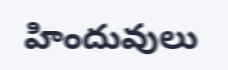హిందువులు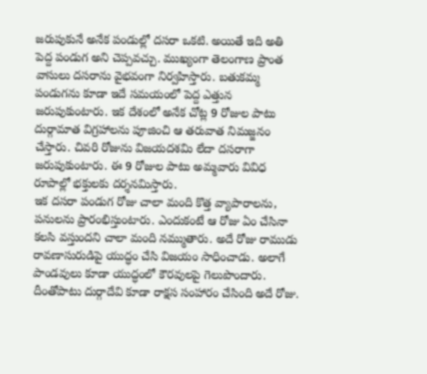జరుపుకునే అనేక పండుల్లో దసరా ఒకటి. అయితే ఇది అతి పెద్ద పండుగ అని చెప్పవచ్చు. ముఖ్యంగా తెలంగాణ ప్రాంత వాసులు దసరాను వైభవంగా నిర్వహిస్తారు. బతుకమ్మ పండుగను కూడా ఇదే సమయంలో పెద్ద ఎత్తున జరుపుకుంటారు. ఇక దేశంలో అనేక చోట్ల 9 రోజుల పాటు దుర్గామాత విగ్రహాలను పూజించి ఆ తరువాత నిమజ్జనం చేస్తారు. చివరి రోజును విజయదశమి లేదా దసరాగా జరుపుకుంటారు. ఈ 9 రోజుల పాటు అమ్మవారు వివిధ రూపాల్లో భక్తులకు దర్శనమిస్తారు.
ఇక దసరా పండుగ రోజు చాలా మంది కొత్త వ్యాపారాలను, పనులను ప్రారంభిస్తుంటారు. ఎందుకంటే ఆ రోజు ఏం చేసినా కలసి వస్తుందని చాలా మంది నమ్ముతారు. అదే రోజు రాముడు రావణాసురుడిపై యుద్ధం చేసి విజయం సాధించాడు. అలాగే పాండవులు కూడా యుద్ధంలో కౌరవులపై గెలుపొందారు. దీంతోపాటు దుర్గాదేవి కూడా రాక్షస సంహారం చేసింది అదే రోజు.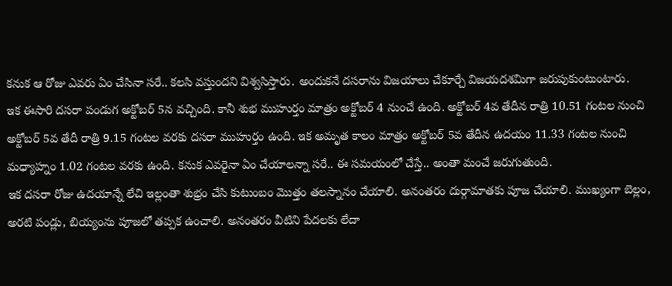కనుక ఆ రోజు ఎవరు ఏం చేసినా సరే.. కలసి వస్తుందని విశ్వసిస్తారు. అందుకనే దసరాను విజయాలు చేకూర్చే విజయదశమిగా జరుపుకుంటుంటారు.
ఇక ఈసారి దసరా పండుగ అక్టోబర్ 5న వచ్చింది. కానీ శుభ ముహుర్తం మాత్రం అక్టోబర్ 4 నుంచే ఉంది. అక్టోబర్ 4వ తేదీన రాత్రి 10.51 గంటల నుంచి అక్టోబర్ 5వ తేదీ రాత్రి 9.15 గంటల వరకు దసరా ముహుర్తం ఉంది. ఇక అమృత కాలం మాత్రం అక్టోబర్ 5వ తేదీన ఉదయం 11.33 గంటల నుంచి మధ్యాహ్నం 1.02 గంటల వరకు ఉంది. కనుక ఎవరైనా ఏం చేయాలన్నా సరే.. ఈ సమయంలో చేస్తే.. అంతా మంచే జరుగుతుంది.
ఇక దసరా రోజు ఉదయాన్నే లేచి ఇల్లంతా శుభ్రం చేసి కుటుంబం మొత్తం తలస్నానం చేయాలి. అనంతరం దుర్గామాతకు పూజ చేయాలి. ముఖ్యంగా బెల్లం, అరటి పండ్లు, బియ్యంను పూజలో తప్పక ఉంచాలి. అనంతరం వీటిని పేదలకు లేదా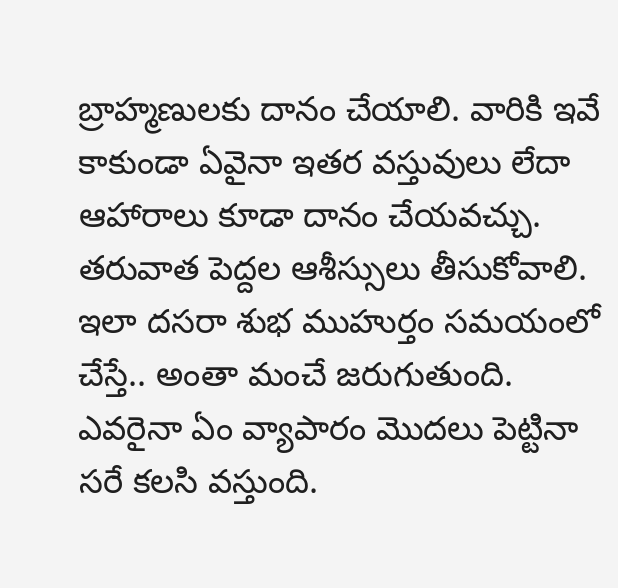బ్రాహ్మణులకు దానం చేయాలి. వారికి ఇవే కాకుండా ఏవైనా ఇతర వస్తువులు లేదా ఆహారాలు కూడా దానం చేయవచ్చు. తరువాత పెద్దల ఆశీస్సులు తీసుకోవాలి. ఇలా దసరా శుభ ముహుర్తం సమయంలో చేస్తే.. అంతా మంచే జరుగుతుంది. ఎవరైనా ఏం వ్యాపారం మొదలు పెట్టినా సరే కలసి వస్తుంది.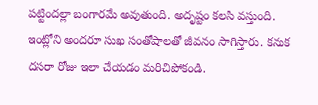పట్టిందల్లా బంగారమే అవుతుంది. అదృష్టం కలసి వస్తుంది. ఇంట్లోని అందరూ సుఖ సంతోషాలతో జీవనం సాగిస్తారు. కనుక దసరా రోజు ఇలా చేయడం మరిచిపోకండి.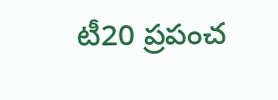టీ20 ప్రపంచ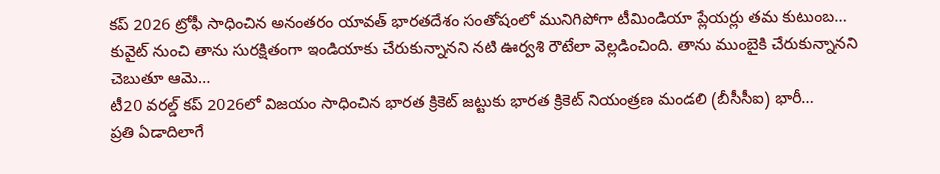కప్ 2026 ట్రోఫీ సాధించిన అనంతరం యావత్ భారతదేశం సంతోషంలో మునిగిపోగా టీమిండియా ప్లేయర్లు తమ కుటుంబ…
కువైట్ నుంచి తాను సురక్షితంగా ఇండియాకు చేరుకున్నానని నటి ఊర్వశి రౌటేలా వెల్లడించింది. తాను ముంబైకి చేరుకున్నానని చెబుతూ ఆమె…
టీ20 వరల్డ్ కప్ 2026లో విజయం సాధించిన భారత క్రికెట్ జట్టుకు భారత క్రికెట్ నియంత్రణ మండలి (బీసీసీఐ) భారీ…
ప్రతి ఏడాదిలాగే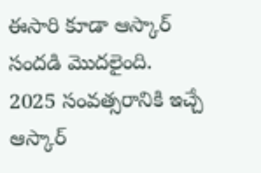ఈసారి కూడా ఆస్కార్ సందడి మొదలైంది. 2025 సంవత్సరానికి ఇచ్చే ఆస్కార్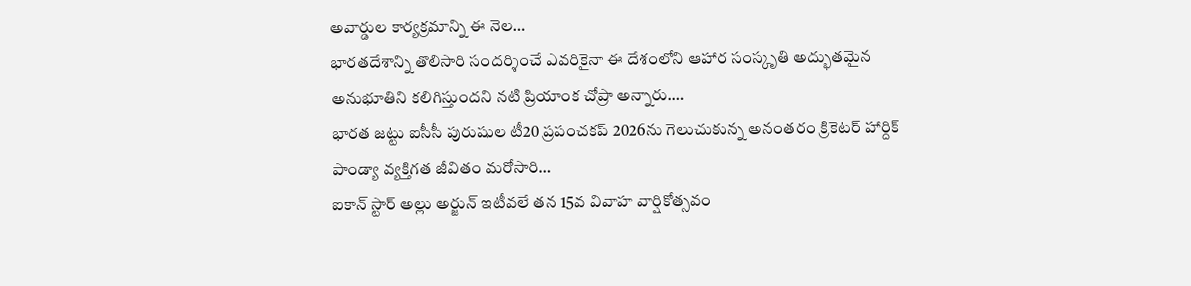అవార్డుల కార్యక్రమాన్ని ఈ నెల…
భారతదేశాన్ని తొలిసారి సందర్శించే ఎవరికైనా ఈ దేశంలోని ఆహార సంస్కృతి అద్భుతమైన అనుభూతిని కలిగిస్తుందని నటి ప్రియాంక చోప్రా అన్నారు.…
భారత జట్టు ఐసీసీ పురుషుల టీ20 ప్రపంచకప్ 2026ను గెలుచుకున్న అనంతరం క్రికెటర్ హార్దిక్ పాండ్యా వ్యక్తిగత జీవితం మరోసారి…
ఐకాన్ స్టార్ అల్లు అర్జున్ ఇటీవలే తన 15వ వివాహ వార్షికోత్సవం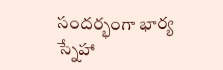సందర్భంగా భార్య స్నేహా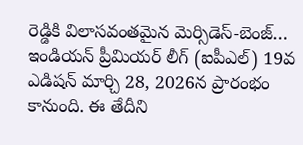రెడ్డికి విలాసవంతమైన మెర్సిడెస్-బెంజ్…
ఇండియన్ ప్రీమియర్ లీగ్ (ఐపీఎల్) 19వ ఎడిషన్ మార్చి 28, 2026న ప్రారంభం కానుంది. ఈ తేదీని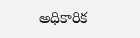అధికారిక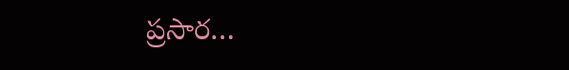ప్రసార…